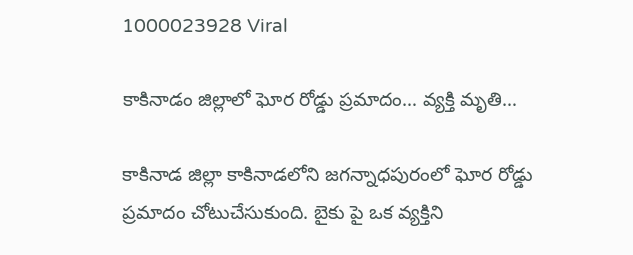1000023928 Viral

కాకినాడం జిల్లాలో ఘోర రోడ్డు ప్రమాదం… వ్యక్తి మృతి…

కాకినాడ జిల్లా కాకినాడలోని జగన్నాధపురంలో ఘోర రోడ్డు ప్రమాదం చోటుచేసుకుంది. బైకు పై ఒక వ్యక్తిని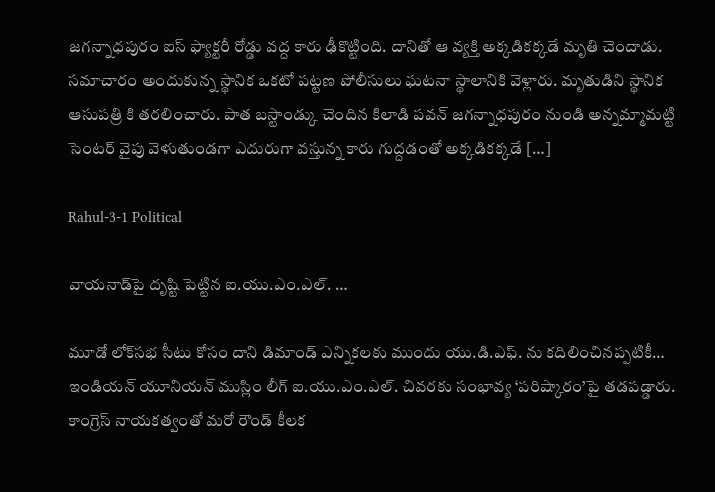జగన్నాధపురం ఐస్ ఫ్యాక్టరీ రోడ్డు వద్ద కారు ఢీకొట్టింది. దానితో ఆ వ్యక్తి అక్కడికక్కడే మృతి చెందాడు. సమాచారం అందుకున్న స్థానిక ఒకటో పట్టణ పోలీసులు ఘటనా స్థాలానికి వెళ్లారు. మృతుడిని స్థానిక ఆసుపత్రి కి తరలించారు. పాత బస్టాండ్కు చెందిన కిలాడి పవన్ జగన్నాధపురం నుండి అన్నమ్మామట్టి సెంటర్ వైపు వెళుతుండగా ఎదురుగా వస్తున్న కారు గుద్దడంతో అక్కడికక్కడే […]

Rahul-3-1 Political

వాయనాడ్‌పై దృష్టి పెట్టిన ఐ.యు.ఎం.ఎల్. …

మూడో లోక్‌సభ సీటు కోసం దాని డిమాండ్ ఎన్నికలకు ముందు యు.డి.ఎఫ్‌. ను కదిలించినప్పటికీ… ఇండియన్ యూనియన్ ముస్లిం లీగ్ ఐ.యు.ఎం.ఎల్. చివరకు సంభావ్య ‘పరిష్కారం’పై తడపడ్డారు. కాంగ్రెస్ నాయకత్వంతో మరో రౌండ్ కీలక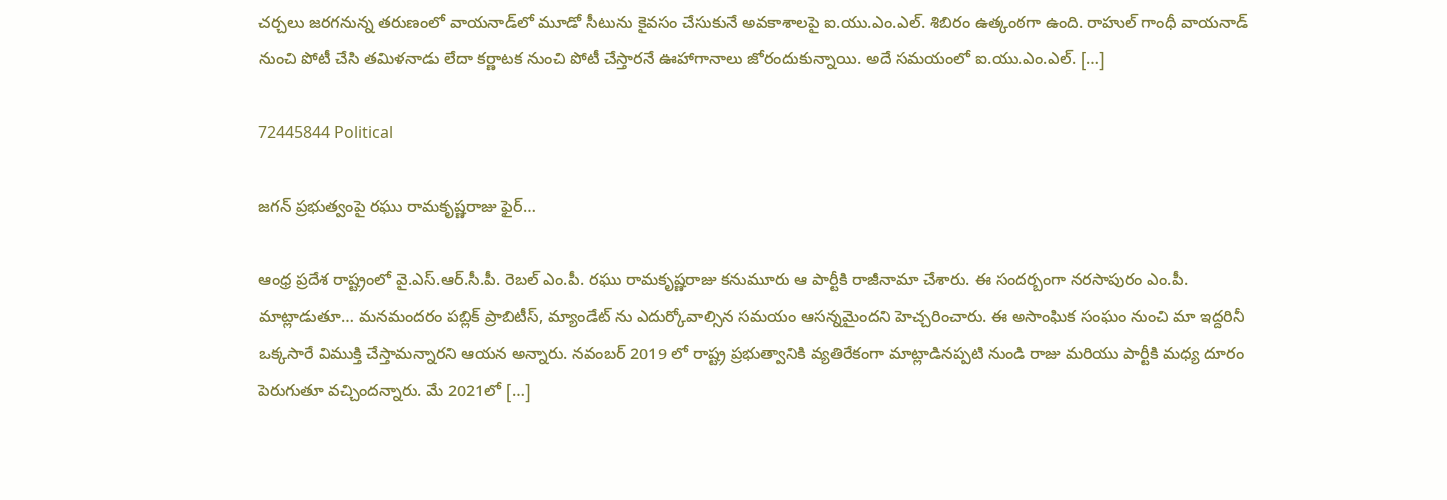చర్చలు జరగనున్న తరుణంలో వాయనాడ్‌లో మూడో సీటును కైవసం చేసుకునే అవకాశాలపై ఐ.యు.ఎం.ఎల్. శిబిరం ఉత్కంఠగా ఉంది. రాహుల్ గాంధీ వాయనాడ్ నుంచి పోటీ చేసి తమిళనాడు లేదా కర్ణాటక నుంచి పోటీ చేస్తారనే ఊహాగానాలు జోరందుకున్నాయి. అదే సమయంలో ఐ.యు.ఎం.ఎల్. […]

72445844 Political

జగన్ ప్రభుత్వంపై రఘు రామకృష్ణరాజు ఫైర్…

ఆంధ్ర ప్రదేశ రాష్ట్రంలో వై.ఎస్.ఆర్.సీ.పీ. రెబల్‌ ఎం.పీ. రఘు రామకృష్ణరాజు కనుమూరు ఆ పార్టీకి రాజీనామా చేశారు. ఈ సందర్బంగా నరసాపురం ఎం.పీ. మాట్లాడుతూ… మనమందరం పబ్లిక్‌ ప్రాబిటీస్‌, మ్యాండేట్‌ ను ఎదుర్కోవాల్సిన సమయం ఆసన్నమైందని హెచ్చరించారు. ఈ అసాంఘిక సంఘం నుంచి మా ఇద్దరినీ ఒక్కసారే విముక్తి చేస్తామన్నారని ఆయన అన్నారు. నవంబర్ 2019 లో రాష్ట్ర ప్రభుత్వానికి వ్యతిరేకంగా మాట్లాడినప్పటి నుండి రాజు మరియు పార్టీకి మధ్య దూరం పెరుగుతూ వచ్చిందన్నారు. మే 2021లో […]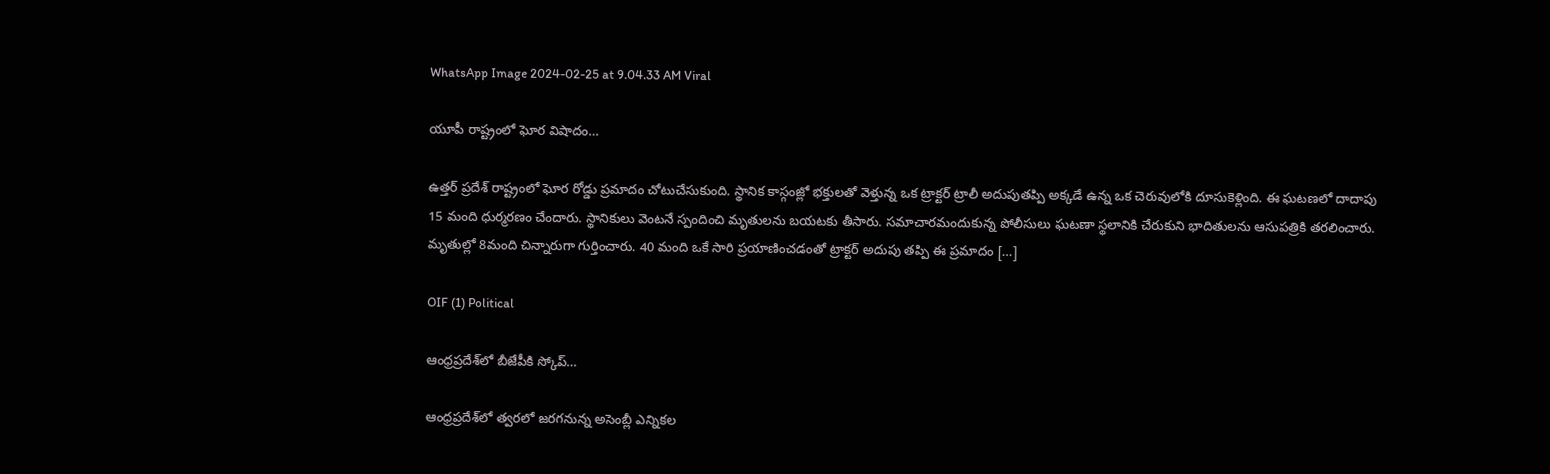WhatsApp Image 2024-02-25 at 9.04.33 AM Viral

యూపీ రాష్ట్రంలో ఘోర విషాదం…

ఉత్తర్ ప్రదేశ్ రాష్ట్రంలో ఘోర రోడ్డు ప్రమాదం చోటుచేసుకుంది. స్థానిక కాస్గంజ్లో భక్తులతో వెళ్తున్న ఒక ట్రాక్టర్ ట్రాలీ అదుపుతప్పి అక్కడే ఉన్న ఒక చెరువులోకి దూసుకెళ్లింది. ఈ ఘటణలో దాదాపు 15 మంది ధుర్మరణం చేందారు. స్థానికులు వెంటనే స్పందించి మృతులను బయటకు తీసారు. సమాచారమందుకున్న పోలీసులు ఘటణా స్థలానికి చేరుకుని భాదితులను ఆసుపత్రికి తరలించారు. మృతుల్లో 8మంది చిన్నారుగా గుర్తించారు. 40 మంది ఒకే సారి ప్రయాణించడంతో ట్రాక్టర్ అదుపు తప్పి ఈ ప్రమాదం […]

OIF (1) Political

ఆంధ్రప్రదేశ్‌లో బీజేపీకి స్కోప్…

ఆంధ్రప్రదేశ్‌లో త్వరలో జరగనున్న అసెంబ్లీ ఎన్నికల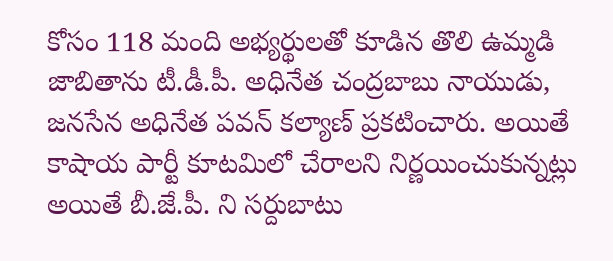కోసం 118 మంది అభ్యర్థులతో కూడిన తొలి ఉమ్మడి జాబితాను టీ.డీ.పీ. అధినేత చంద్రబాబు నాయుడు, జనసేన అధినేత పవన్ కల్యాణ్ ప్రకటించారు. అయితే కాషాయ పార్టీ కూటమిలో చేరాలని నిర్ణయించుకున్నట్లు అయితే బీ.జే.పీ. ని సర్దుబాటు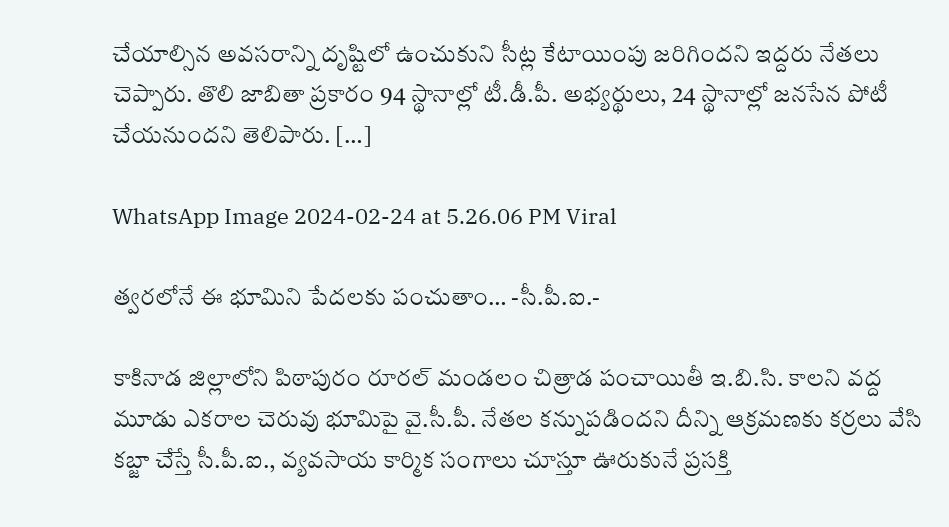చేయాల్సిన అవసరాన్ని దృష్టిలో ఉంచుకుని సీట్ల కేటాయింపు జరిగిందని ఇద్దరు నేతలు చెప్పారు. తొలి జాబితా ప్రకారం 94 స్థానాల్లో టీ.డీ.పీ. అభ్యర్థులు, 24 స్థానాల్లో జనసేన పోటీ చేయనుందని తెలిపారు. […]

WhatsApp Image 2024-02-24 at 5.26.06 PM Viral

త్వరలోనే ఈ భూమిని పేదలకు పంచుతాం… -సీ.పీ.ఐ.-

కాకినాడ జిల్లాలోని పిఠాపురం రూరల్ మండలం చిత్రాడ పంచాయితీ ఇ.బి.సి. కాలని వద్ద మూడు ఎకరాల చెరువు భూమిపై వై.సీ.పీ. నేతల కన్నుపడిందని దీన్ని ఆక్రమణకు కర్రలు వేసి కబ్జా చేస్తే సీ.పీ.ఐ., వ్యవసాయ కార్మిక సంగాలు చూస్తూ ఊరుకునే ప్రసక్తి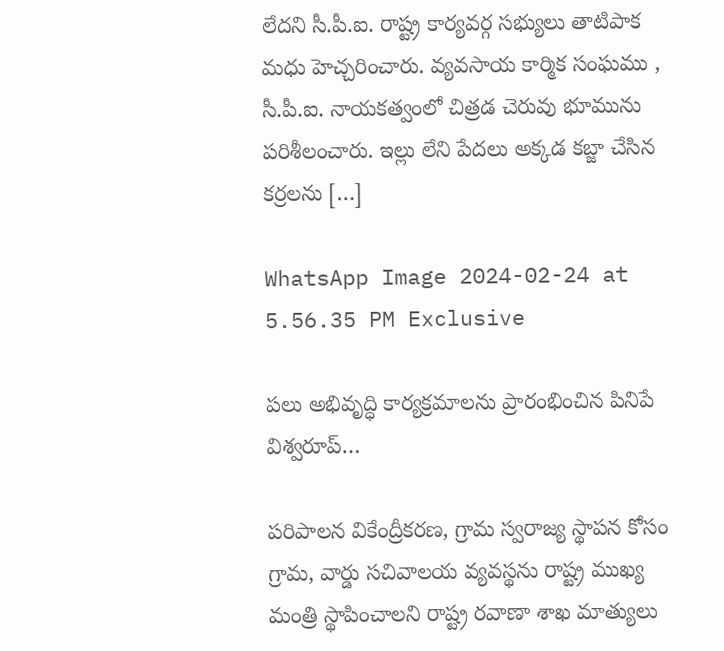లేదని సీ.పీ.ఐ. రాష్ట్ర కార్యవర్గ సభ్యులు తాటిపాక మధు హెచ్చరించారు. వ్యవసాయ కార్మిక సంఘము , సీ.పీ.ఐ. నాయకత్వంలో చిత్రడ చెరువు భూమును పరిశీలంచారు. ఇల్లు లేని పేదలు అక్కడ కబ్జా చేసిన కర్రలను […]

WhatsApp Image 2024-02-24 at 5.56.35 PM Exclusive

పలు అభివృద్ధి కార్యక్రమాలను ప్రారంభించిన పినిపే విశ్వరూప్…

పరిపాలన వికేంద్రీకరణ, గ్రామ స్వరాజ్య స్థాపన కోసం గ్రామ, వార్డు సచివాలయ వ్యవస్థను రాష్ట్ర ముఖ్య మంత్రి స్థాపించాలని రాష్ట్ర రవాణా శాఖ మాత్యులు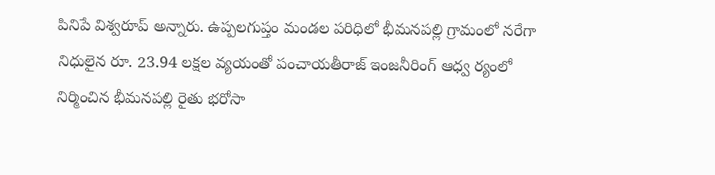పినిపే విశ్వరూప్ అన్నారు. ఉప్పలగుప్తం మండల పరిధిలో భీమనపల్లి గ్రామంలో నరేగా నిధులైన రూ. 23.94 లక్షల వ్యయంతో పంచాయతీరాజ్ ఇంజనీరింగ్ ఆధ్వ ర్యంలో నిర్మించిన భీమనపల్లి రైతు భరోసా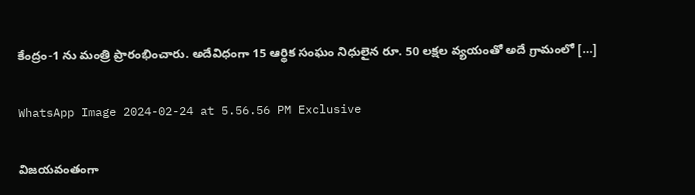కేంద్రం-1 ను మంత్రి ప్రారంభించారు. అదేవిధంగా 15 ఆర్థిక సంఘం నిధులైన రూ. 50 లక్షల వ్యయంతో అదే గ్రామంలో […]

WhatsApp Image 2024-02-24 at 5.56.56 PM Exclusive

విజయవంతంగా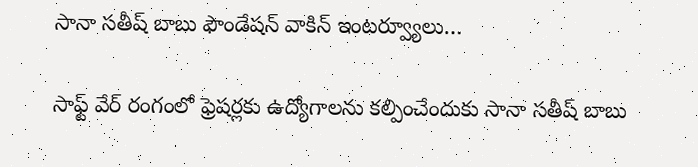సానా సతీష్ బాబు ఫౌండేషన్ వాకిన్ ఇంటర్వ్యూలు…

సాఫ్ట్ వేర్ రంగంలో ఫ్రెషర్లకు ఉద్యోగాలను కల్పించేందుకు సానా సతీష్ బాబు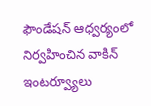ఫౌండేషన్ ఆధ్వర్యంలో నిర్వహించిన వాకిన్ ఇంటర్వ్యూలు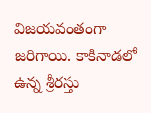విజయవంతంగా జరిగాయి. కాకినాడలో ఉన్న శ్రీరస్తు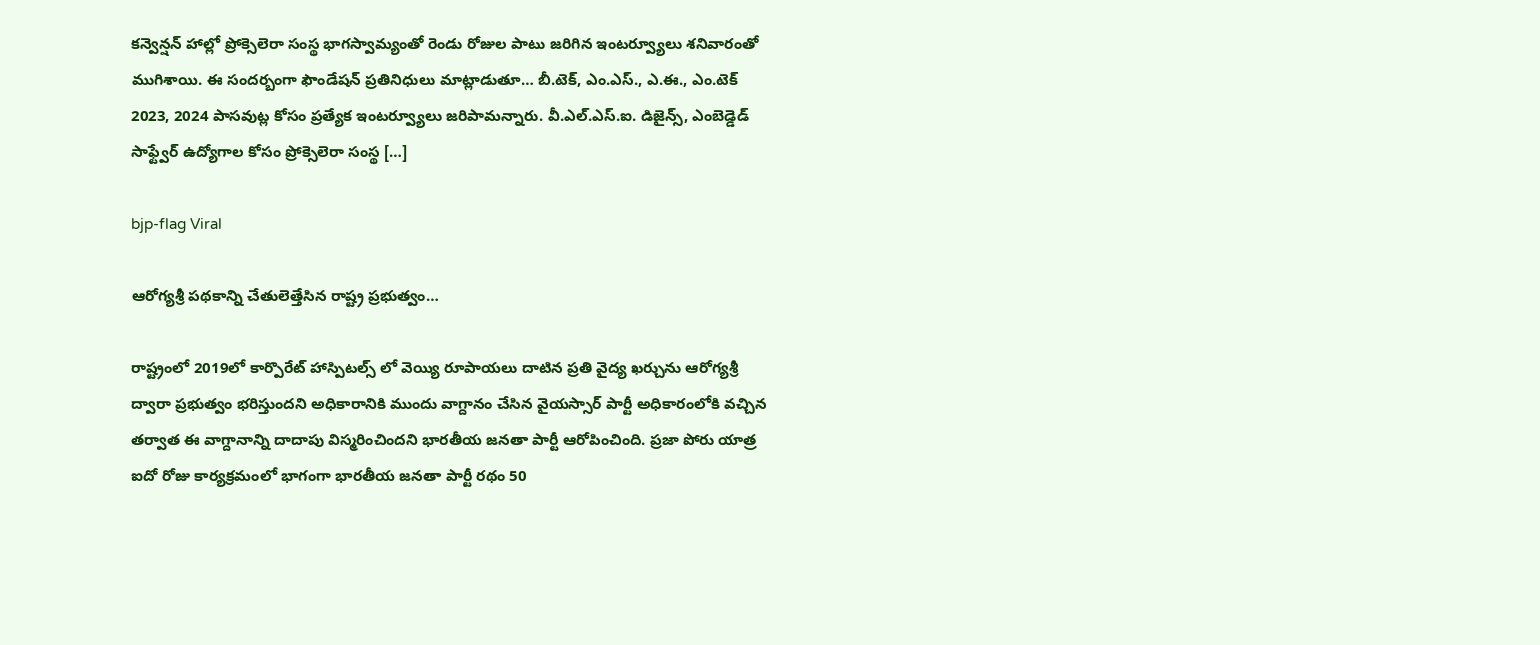కన్వెన్షన్ హాల్లో ప్రోక్సెలెరా సంస్థ భాగస్వామ్యంతో రెండు రోజుల పాటు జరిగిన ఇంటర్వ్యూలు శనివారంతో ముగిశాయి. ఈ సందర్బంగా ఫౌండేషన్ ప్రతినిధులు మాట్లాడుతూ… బీ.టెక్, ఎం.ఎస్., ఎ.ఈ., ఎం.టెక్ 2023, 2024 పాసవుట్ల కోసం ప్రత్యేక ఇంటర్వ్యూలు జరిపామన్నారు. వీ.ఎల్.ఎస్.ఐ. డిజైన్స్, ఎంబెడ్డెడ్ సాఫ్ట్వేర్ ఉద్యోగాల కోసం ప్రోక్సెలెరా సంస్థ […]

bjp-flag Viral

ఆరోగ్యశ్రీ పథకాన్ని చేతులెత్తేసిన రాష్ట్ర ప్రభుత్వం…

రాష్ట్రంలో 2019లో కార్పొరేట్ హాస్పిటల్స్ లో వెయ్యి రూపాయలు దాటిన ప్రతి వైద్య ఖర్చును ఆరోగ్యశ్రీ ద్వారా ప్రభుత్వం భరిస్తుందని అధికారానికి ముందు వాగ్దానం చేసిన వైయస్సార్ పార్టీ అధికారంలోకి వచ్చిన తర్వాత ఈ వాగ్దానాన్ని దాదాపు విస్మరించిందని భారతీయ జనతా పార్టీ ఆరోపించింది. ప్రజా పోరు యాత్ర ఐదో రోజు కార్యక్రమంలో భాగంగా భారతీయ జనతా పార్టీ రథం 50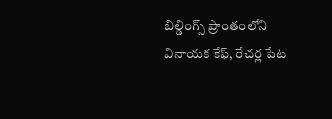బిల్డింగ్స్ ప్రాంతంలోని వినాయక కేఫ్, రేచర్ల పేట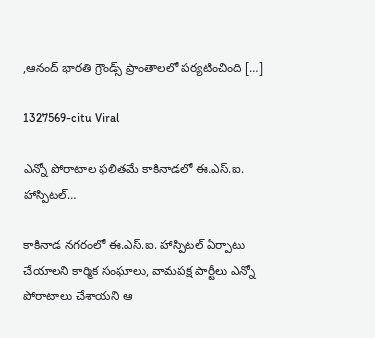,ఆనంద్ భారతి గ్రౌండ్స్ ప్రాంతాలలో పర్యటించింది […]

1327569-citu Viral

ఎన్నో పోరాటాల ఫలితమే కాకినాడలో ఈ.ఎస్.ఐ. హాస్పిటల్…

కాకినాడ నగరంలో ఈ.ఎస్.ఐ. హాస్పిటల్ ఏర్పాటు చేయాలని కార్మిక సంఘాలు, వామపక్ష పార్టీలు ఎన్నో పోరాటాలు చేశాయని ఆ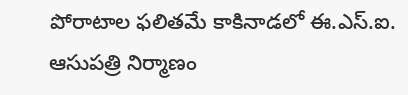పోరాటాల ఫలితమే కాకినాడలో ఈ.ఎస్.ఐ. ఆసుపత్రి నిర్మాణం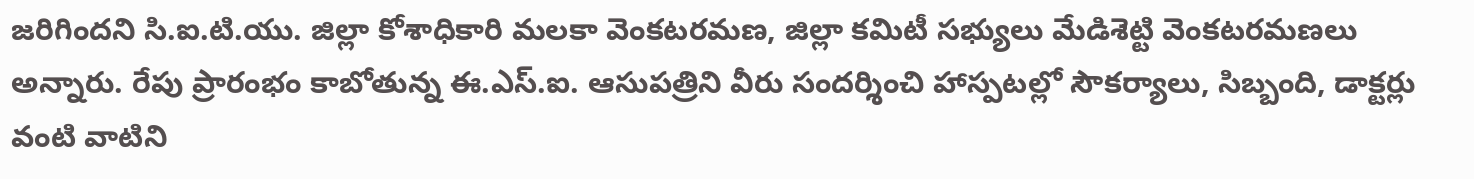జరిగిందని సి.ఐ.టి.యు. జిల్లా కోశాధికారి మలకా వెంకటరమణ, జిల్లా కమిటీ సభ్యులు మేడిశెట్టి వెంకటరమణలు అన్నారు. రేపు ప్రారంభం కాబోతున్న ఈ.ఎస్.ఐ. ఆసుపత్రిని వీరు సందర్శించి హాస్పటల్లో సౌకర్యాలు, సిబ్బంది, డాక్టర్లు వంటి వాటిని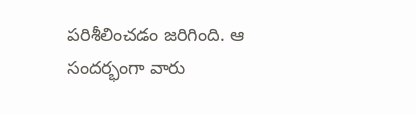పరిశీలించడం జరిగింది. ఆ సందర్భంగా వారు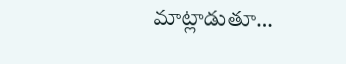మాట్లాడుతూ…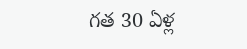గత 30 ఏళ్ల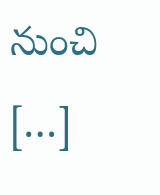నుంచి […]